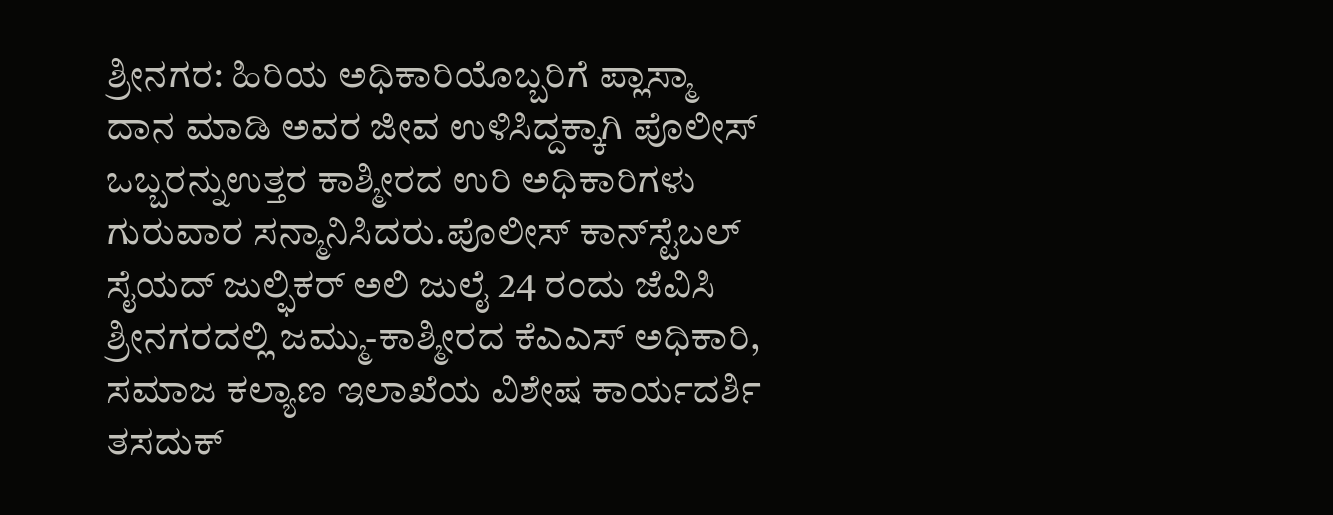ಶ್ರೀನಗರ: ಹಿರಿಯ ಅಧಿಕಾರಿಯೊಬ್ಬರಿಗೆ ಪ್ಲಾಸ್ಮಾ ದಾನ ಮಾಡಿ ಅವರ ಜೀವ ಉಳಿಸಿದ್ದಕ್ಕಾಗಿ ಪೊಲೀಸ್ ಒಬ್ಬರನ್ನುಉತ್ತರ ಕಾಶ್ಮೀರದ ಉರಿ ಅಧಿಕಾರಿಗಳು ಗುರುವಾರ ಸನ್ಮಾನಿಸಿದರು.ಪೊಲೀಸ್ ಕಾನ್‌ಸ್ಟೆಬಲ್ ಸೈಯದ್ ಜುಲ್ಫಿಕರ್ ಅಲಿ ಜುಲೈ 24 ರಂದು ಜೆವಿಸಿ ಶ್ರೀನಗರದಲ್ಲಿ ಜಮ್ಮು-ಕಾಶ್ಮೀರದ ಕೆಎಎಸ್ ಅಧಿಕಾರಿ, ಸಮಾಜ ಕಲ್ಯಾಣ ಇಲಾಖೆಯ ವಿಶೇಷ ಕಾರ್ಯದರ್ಶಿ ತಸದುಕ್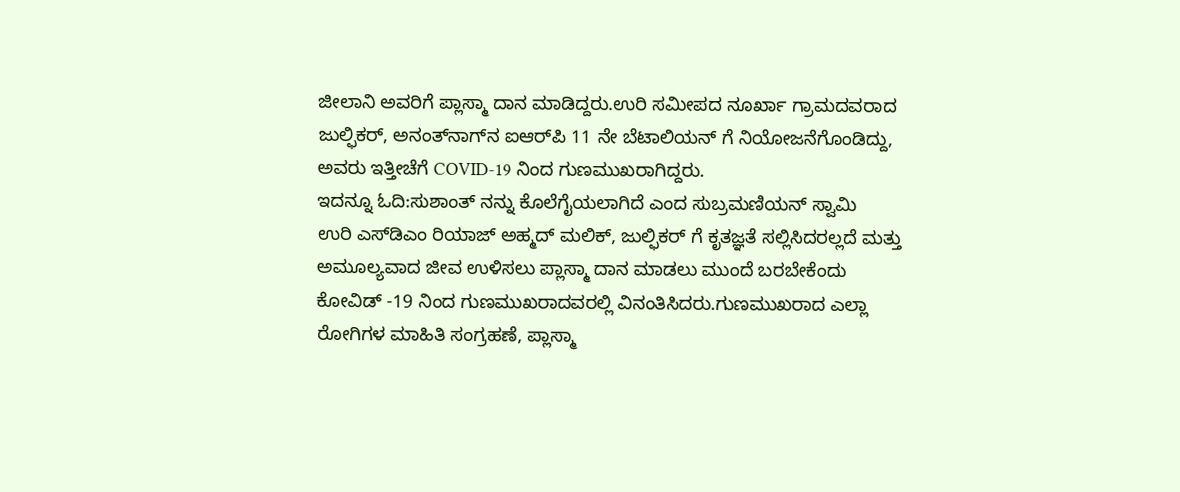ಜೀಲಾನಿ ಅವರಿಗೆ ಪ್ಲಾಸ್ಮಾ ದಾನ ಮಾಡಿದ್ದರು.ಉರಿ ಸಮೀಪದ ನೂರ್ಖಾ ಗ್ರಾಮದವರಾದ ಜುಲ್ಫಿಕರ್, ಅನಂತ್‌ನಾಗ್‌ನ ಐಆರ್‌ಪಿ 11 ನೇ ಬೆಟಾಲಿಯನ್‌ ಗೆ ನಿಯೋಜನೆಗೊಂಡಿದ್ದು, ಅವರು ಇತ್ತೀಚೆಗೆ COVID-19 ನಿಂದ ಗುಣಮುಖರಾಗಿದ್ದರು.
ಇದನ್ನೂ ಓದಿ:ಸುಶಾಂತ್ ನನ್ನು ಕೊಲೆಗೈಯಲಾಗಿದೆ ಎಂದ ಸುಬ್ರಮಣಿಯನ್ ಸ್ವಾಮಿ
ಉರಿ ಎಸ್‌ಡಿಎಂ ರಿಯಾಜ್ ಅಹ್ಮದ್ ಮಲಿಕ್, ಜುಲ್ಫಿಕರ್ ಗೆ ಕೃತಜ್ಞತೆ ಸಲ್ಲಿಸಿದರಲ್ಲದೆ ಮತ್ತು ಅಮೂಲ್ಯವಾದ ಜೀವ ಉಳಿಸಲು ಪ್ಲಾಸ್ಮಾ ದಾನ ಮಾಡಲು ಮುಂದೆ ಬರಬೇಕೆಂದು ಕೋವಿಡ್ -19 ನಿಂದ ಗುಣಮುಖರಾದವರಲ್ಲಿ ವಿನಂತಿಸಿದರು.ಗುಣಮುಖರಾದ ಎಲ್ಲಾ ರೋಗಿಗಳ ಮಾಹಿತಿ ಸಂಗ್ರಹಣೆ, ಪ್ಲಾಸ್ಮಾ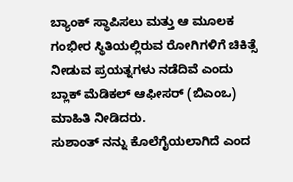ಬ್ಯಾಂಕ್ ಸ್ಥಾಪಿಸಲು ಮತ್ತು ಆ ಮೂಲಕ ಗಂಭೀರ ಸ್ಥಿತಿಯಲ್ಲಿರುವ ರೋಗಿಗಳಿಗೆ ಚಿಕಿತ್ಸೆ ನೀಡುವ ಪ್ರಯತ್ನಗಳು ನಡೆದಿವೆ ಎಂದು ಬ್ಲಾಕ್ ಮೆಡಿಕಲ್ ಆಫೀಸರ್ (ಬಿಎಂಒ) ಮಾಹಿತಿ ನೀಡಿದರು.
ಸುಶಾಂತ್ ನನ್ನು ಕೊಲೆಗೈಯಲಾಗಿದೆ ಎಂದ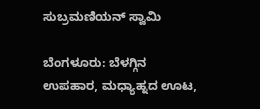ಸುಬ್ರಮಣಿಯನ್ ಸ್ವಾಮಿ

ಬೆಂಗಳೂರು: ಬೆಳಗ್ಗಿನ ಉಪಹಾರ, ಮಧ್ಯಾಹ್ನದ ಊಟ,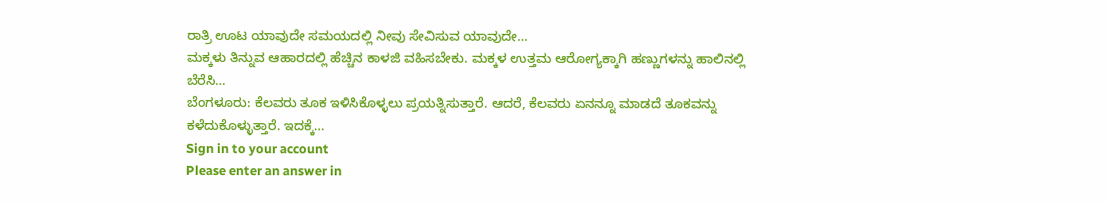ರಾತ್ರಿ ಊಟ ಯಾವುದೇ ಸಮಯದಲ್ಲಿ ನೀವು ಸೇವಿಸುವ ಯಾವುದೇ…
ಮಕ್ಕಳು ತಿನ್ನುವ ಆಹಾರದಲ್ಲಿ ಹೆಚ್ಚಿನ ಕಾಳಜಿ ವಹಿಸಬೇಕು. ಮಕ್ಕಳ ಉತ್ತಮ ಆರೋಗ್ಯಕ್ಕಾಗಿ ಹಣ್ಣುಗಳನ್ನು ಹಾಲಿನಲ್ಲಿ ಬೆರೆಸಿ…
ಬೆಂಗಳೂರು: ಕೆಲವರು ತೂಕ ಇಳಿಸಿಕೊಳ್ಳಲು ಪ್ರಯತ್ನಿಸುತ್ತಾರೆ. ಆದರೆ, ಕೆಲವರು ಏನನ್ನೂ ಮಾಡದೆ ತೂಕವನ್ನು ಕಳೆದುಕೊಳ್ಳುತ್ತಾರೆ. ಇದಕ್ಕೆ…
Sign in to your account
Please enter an answer in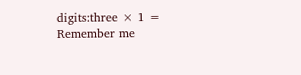digits:three × 1 =
Remember me